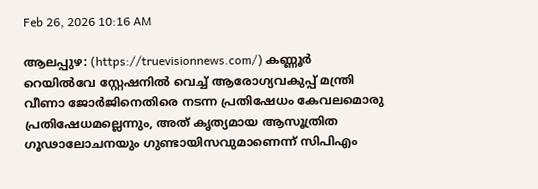Feb 26, 2026 10:16 AM

ആലപ്പുഴ: (https://truevisionnews.com/) കണ്ണൂർ റെയിൽവേ സ്റ്റേഷനിൽ വെച്ച് ആരോഗ്യവകുപ്പ് മന്ത്രി വീണാ ജോർജിനെതിരെ നടന്ന പ്രതിഷേധം കേവലമൊരു പ്രതിഷേധമല്ലെന്നും, അത് കൃത്യമായ ആസൂത്രിത ഗൂഢാലോചനയും ഗുണ്ടായിസവുമാണെന്ന് സിപിഎം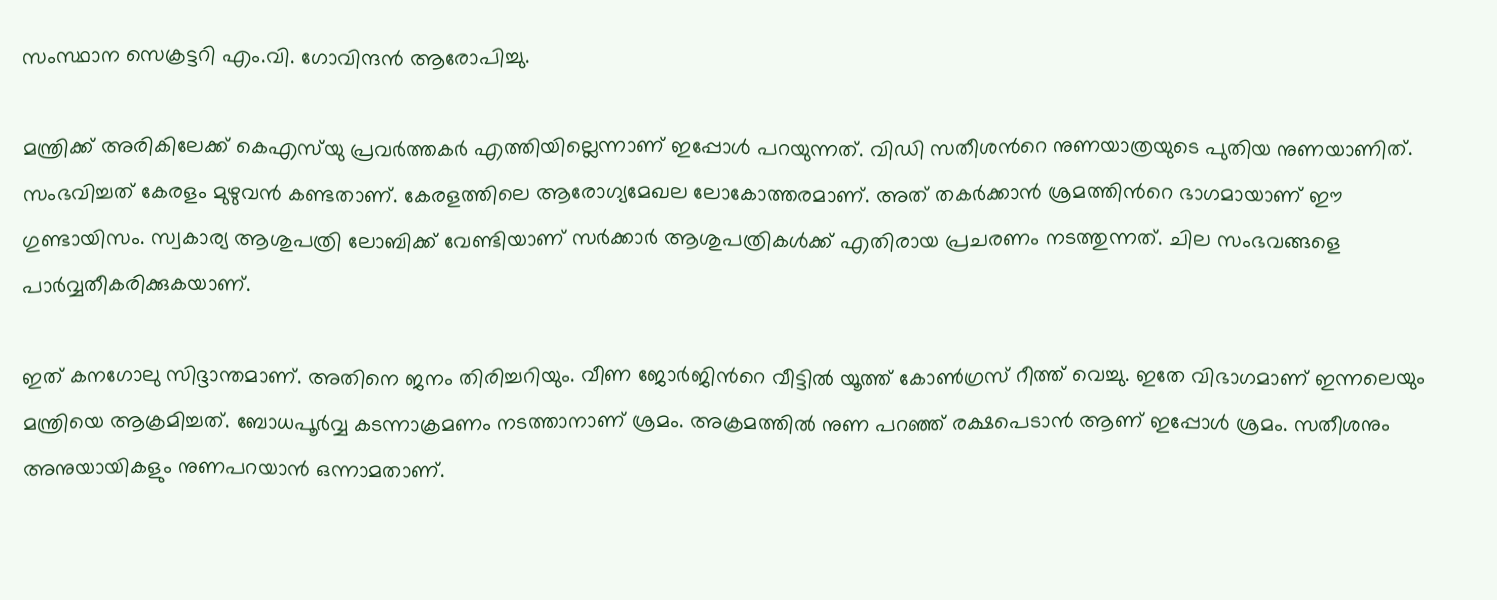സംസ്ഥാന സെക്രട്ടറി എം.വി. ഗോവിന്ദൻ ആരോപിച്ചു.

മന്ത്രിക്ക് അരികിലേക്ക് കെഎസ്‍യു പ്രവര്‍ത്തകര്‍ എത്തിയില്ലെന്നാണ് ഇപ്പോള്‍ പറയുന്നത്. വിഡി സതീശന്‍റെ നുണയാത്രയുടെ പുതിയ നുണയാണിത്. സംഭവിച്ചത് കേരളം മുഴുവൻ കണ്ടതാണ്. കേരളത്തിലെ ആരോഗ്യമേഖല ലോകോത്തരമാണ്. അത് തകർക്കാൻ ശ്രമത്തിന്‍റെ ഭാഗമായാണ് ഈ ഗുണ്ടായിസം. സ്വകാര്യ ആശുപത്രി ലോബിക്ക് വേണ്ടിയാണ് സർക്കാർ ആശുപത്രികൾക്ക് എതിരായ പ്രചരണം നടത്തുന്നത്. ചില സംഭവങ്ങളെ പാർവ്വതീകരിക്കുകയാണ്.

ഇത് കനഗോലു സിദ്ദാന്തമാണ്. അതിനെ ജനം തിരിച്ചറിയും. വീണ ജോർജിന്‍റെ വീട്ടിൽ യൂത്ത് കോൺഗ്രസ് റീത്ത് വെച്ചു. ഇതേ വിഭാഗമാണ് ഇന്നലെയും മന്ത്രിയെ ആക്രമിച്ചത്. ബോധപൂർവ്വ കടന്നാക്രമണം നടത്താനാണ് ശ്രമം. അക്രമത്തിൽ നുണ പറഞ്ഞ് രക്ഷപെടാൻ ആണ് ഇപ്പോൾ ശ്രമം. സതീശനും അനുയായികളും നുണപറയാൻ ഒന്നാമതാണ്.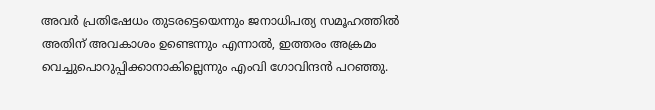അവർ പ്രതിഷേധം തുടരട്ടെയെന്നും ജനാധിപത്യ സമൂഹത്തിൽ അതിന് അവകാശം ഉണ്ടെന്നും എന്നാൽ, ഇത്തരം അക്രമം വെച്ചുപൊറുപ്പിക്കാനാകില്ലെന്നും എംവി ഗോവിന്ദൻ പറഞ്ഞു.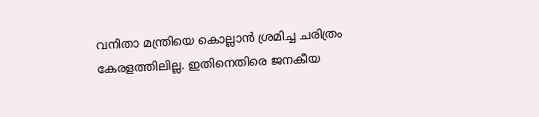വനിതാ മന്ത്രിയെ കൊല്ലാൻ ശ്രമിച്ച ചരിത്രം കേരളത്തിലില്ല. ഇതിനെതിരെ ജനകീയ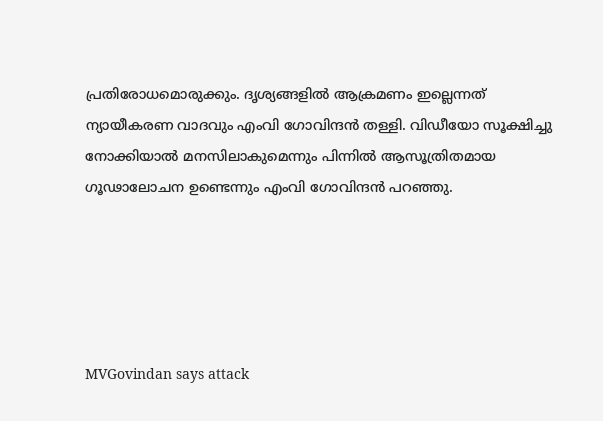പ്രതിരോധമൊരുക്കും. ദൃശ്യങ്ങളിൽ ആക്രമണം ഇല്ലെന്നത് ന്യായീകരണ വാദവും എംവി ഗോവിന്ദൻ തള്ളി. വിഡീയോ സൂക്ഷിച്ചു നോക്കിയാൽ മനസിലാകുമെന്നും പിന്നിൽ ആസൂത്രിതമായ ഗൂഢാലോചന ഉണ്ടെന്നും എംവി ഗോവിന്ദൻ പറഞ്ഞു.





MVGovindan says attack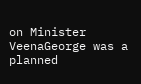on Minister VeenaGeorge was a planned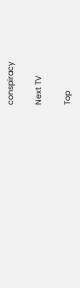conspiracy

Next TV

Top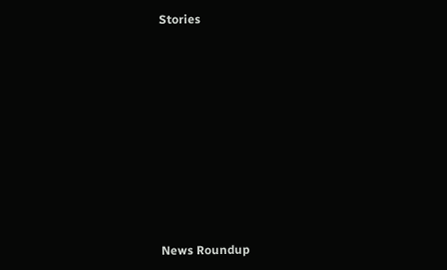Stories










News Roundup